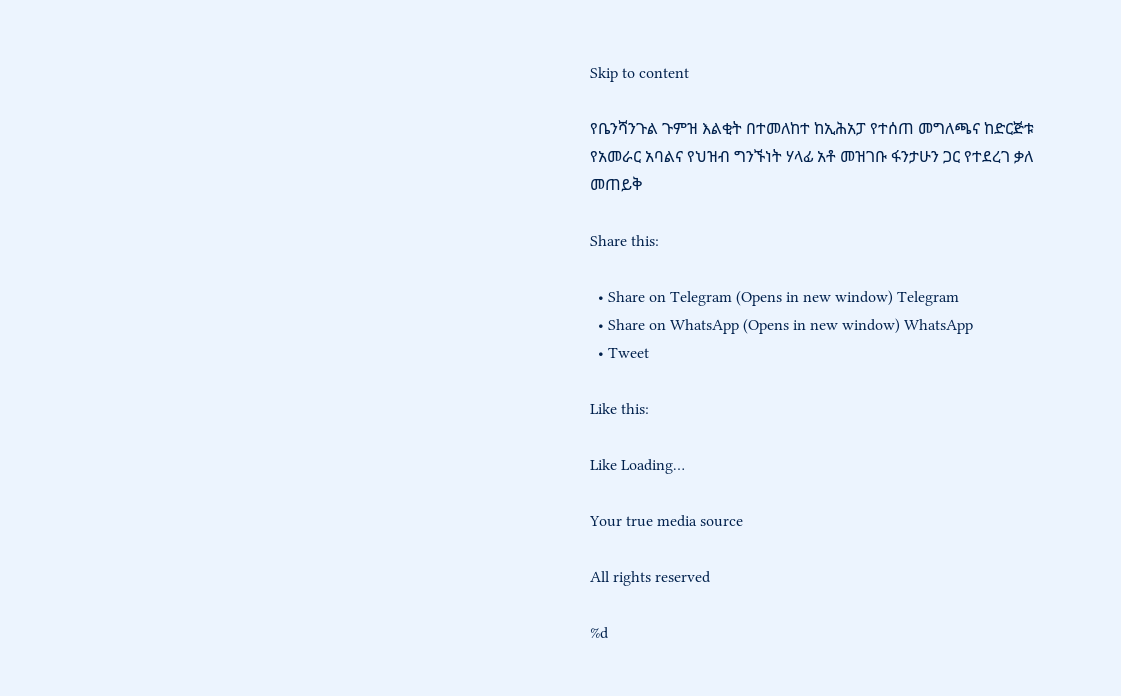Skip to content

የቤንሻንጉል ጉምዝ እልቂት በተመለከተ ከኢሕአፓ የተሰጠ መግለጫና ከድርጅቱ የአመራር አባልና የህዝብ ግንኙነት ሃላፊ አቶ መዝገቡ ፋንታሁን ጋር የተደረገ ቃለ መጠይቅ

Share this:

  • Share on Telegram (Opens in new window) Telegram
  • Share on WhatsApp (Opens in new window) WhatsApp
  • Tweet

Like this:

Like Loading…

Your true media source

All rights reserved

%d